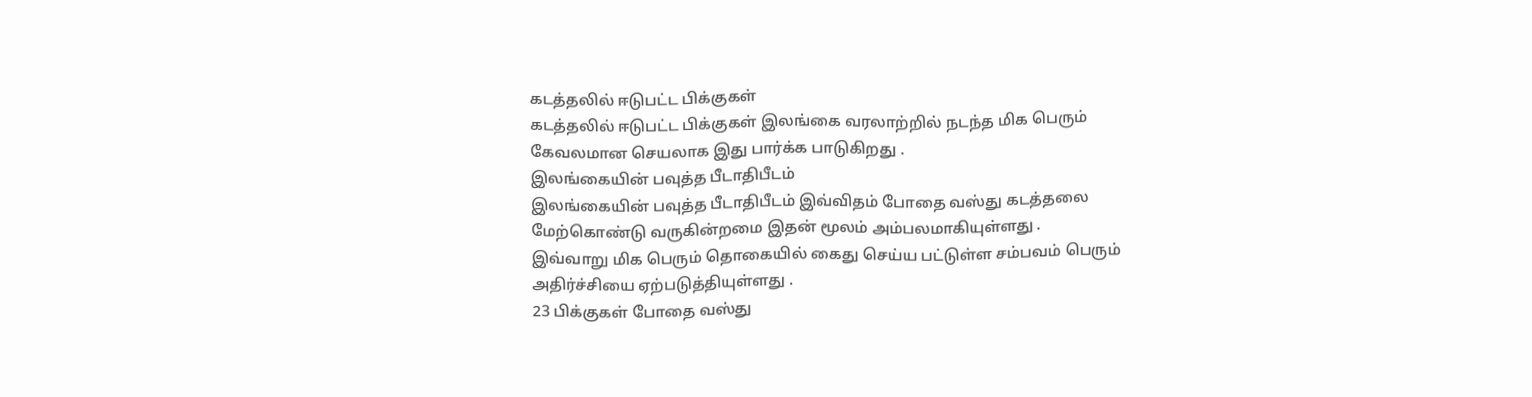கடத்தலில் ஈடுபட்ட பிக்குகள்
கடத்தலில் ஈடுபட்ட பிக்குகள் இலங்கை வரலாற்றில் நடந்த மிக பெரும் கேவலமான செயலாக இது பார்க்க பாடுகிறது .
இலங்கையின் பவுத்த பீடாதிபீடம்
இலங்கையின் பவுத்த பீடாதிபீடம் இவ்விதம் போதை வஸ்து கடத்தலை மேற்கொண்டு வருகின்றமை இதன் மூலம் அம்பலமாகியுள்ளது .
இவ்வாறு மிக பெரும் தொகையில் கைது செய்ய பட்டுள்ள சம்பவம் பெரும் அதிர்ச்சியை ஏற்படுத்தியுள்ளது .
23 பிக்குகள் போதை வஸ்து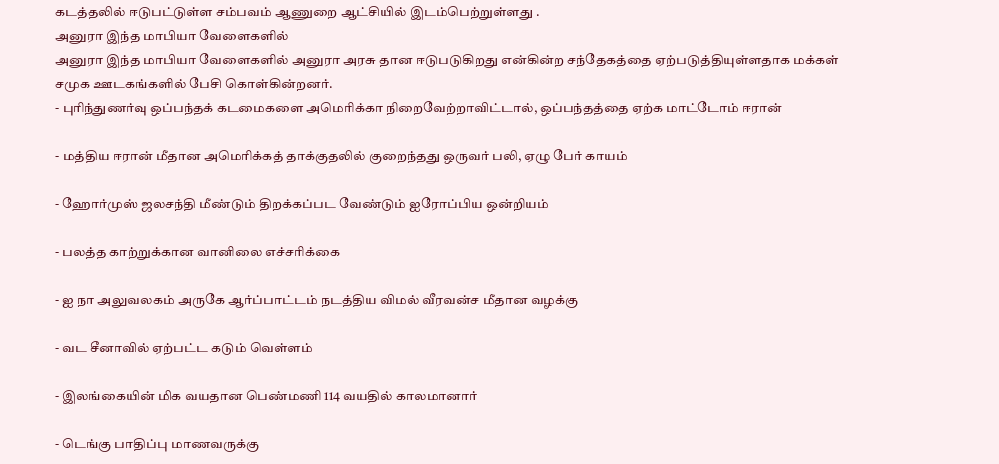கடத்தலில் ஈடுபட்டுள்ள சம்பவம் ஆணுறை ஆட்சியில் இடம்பெற்றுள்ளது .
அனுரா இந்த மாபியா வேளைகளில்
அனுரா இந்த மாபியா வேளைகளில் அனுரா அரசு தான ஈடுபடுகிறது என்கின்ற சந்தேகத்தை ஏற்படுத்தியுள்ளதாக மக்கள் சமுக ஊடகங்களில் பேசி கொள்கின்றனர்.
- புரிந்துணர்வு ஒப்பந்தக் கடமைகளை அமெரிக்கா நிறைவேற்றாவிட்டால், ஒப்பந்தத்தை ஏற்க மாட்டோம் ஈரான்

- மத்திய ஈரான் மீதான அமெரிக்கத் தாக்குதலில் குறைந்தது ஒருவர் பலி, ஏழு பேர் காயம்

- ஹோர்முஸ் ஜலசந்தி மீண்டும் திறக்கப்பட வேண்டும் ஐரோப்பிய ஒன்றியம்

- பலத்த காற்றுக்கான வானிலை எச்சரிக்கை

- ஐ நா அலுவலகம் அருகே ஆர்ப்பாட்டம் நடத்திய விமல் வீரவன்ச மீதான வழக்கு

- வட சீனாவில் ஏற்பட்ட கடும் வெள்ளம்

- இலங்கையின் மிக வயதான பெண்மணி 114 வயதில் காலமானார்

- டெங்கு பாதிப்பு மாணவருக்கு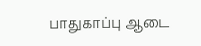பாதுகாப்பு ஆடை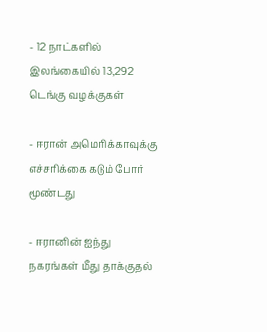- 12 நாட்களில் இலங்கையில் 13,292 டெங்கு வழக்குகள்

- ஈரான் அமெரிக்காவுக்கு எச்சரிக்கை கடும் போர் மூண்டது

- ஈரானின் ஐந்து நகரங்கள் மீது தாக்குதல்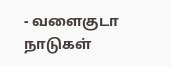- வளைகுடா நாடுகள்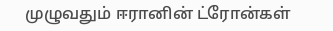முழுவதும் ஈரானின் ட்ரோன்கள்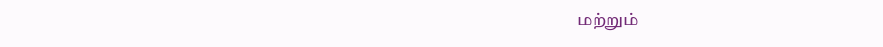மற்றும்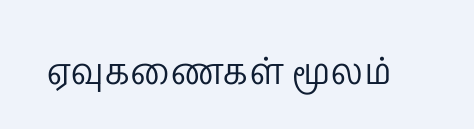ஏவுகணைகள் மூலம்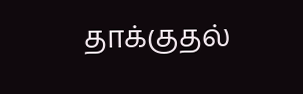தாக்குதல்